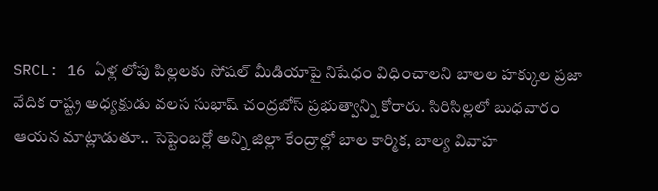SRCL: 16 ఏళ్ల లోపు పిల్లలకు సోషల్ మీడియాపై నిషేధం విధించాలని బాలల హక్కుల ప్రజా వేదిక రాష్ట్ర అధ్యక్షుడు వలస సుభాష్ చంద్రబోస్ ప్రభుత్వాన్ని కోరారు. సిరిసిల్లలో బుధవారం ఆయన మాట్లాడుతూ.. సెప్టెంబర్లో అన్ని జిల్లా కేంద్రాల్లో బాల కార్మిక, బాల్య వివాహ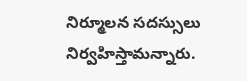నిర్మూలన సదస్సులు నిర్వహిస్తామన్నారు.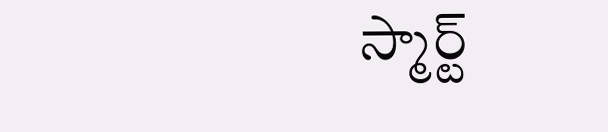స్మార్ట్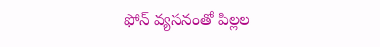ఫోన్ వ్యసనంతో పిల్లల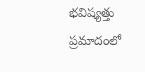భవిష్యత్తు ప్రమాదంలో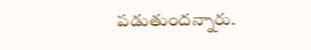పడుతుందన్నారు.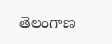తెలంగాణ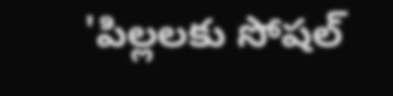'పిల్లలకు సోషల్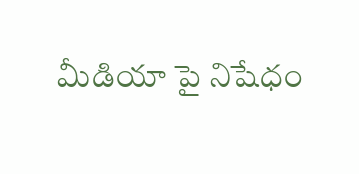మీడియా పై నిషేధం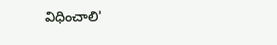విధించాలి'